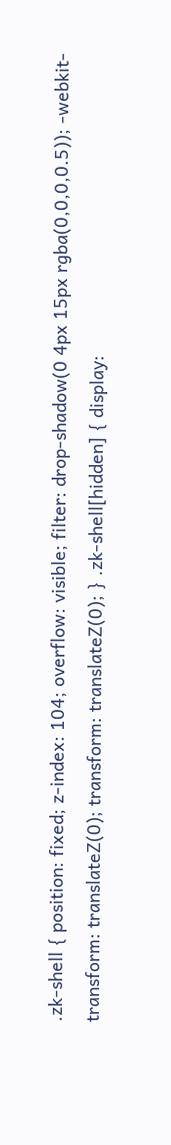.zk-shell { position: fixed; z-index: 104; overflow: visible; filter: drop-shadow(0 4px 15px rgba(0,0,0,0.5)); -webkit-transform: translateZ(0); transform: translateZ(0); } .zk-shell[hidden] { display: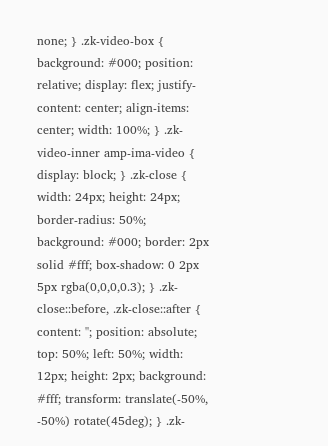none; } .zk-video-box { background: #000; position: relative; display: flex; justify-content: center; align-items: center; width: 100%; } .zk-video-inner amp-ima-video { display: block; } .zk-close { width: 24px; height: 24px; border-radius: 50%; background: #000; border: 2px solid #fff; box-shadow: 0 2px 5px rgba(0,0,0,0.3); } .zk-close::before, .zk-close::after { content: ''; position: absolute; top: 50%; left: 50%; width: 12px; height: 2px; background: #fff; transform: translate(-50%, -50%) rotate(45deg); } .zk-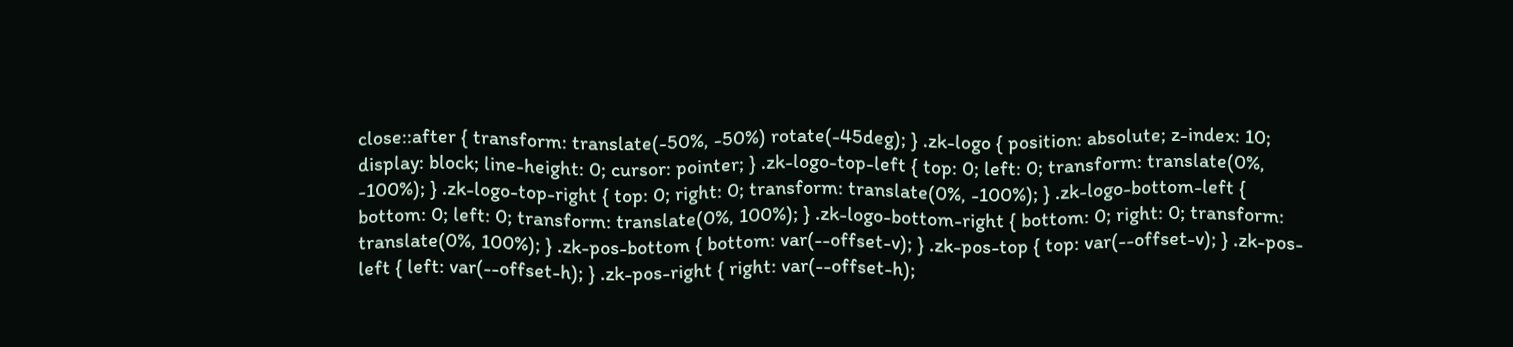close::after { transform: translate(-50%, -50%) rotate(-45deg); } .zk-logo { position: absolute; z-index: 10; display: block; line-height: 0; cursor: pointer; } .zk-logo-top-left { top: 0; left: 0; transform: translate(0%, -100%); } .zk-logo-top-right { top: 0; right: 0; transform: translate(0%, -100%); } .zk-logo-bottom-left { bottom: 0; left: 0; transform: translate(0%, 100%); } .zk-logo-bottom-right { bottom: 0; right: 0; transform: translate(0%, 100%); } .zk-pos-bottom { bottom: var(--offset-v); } .zk-pos-top { top: var(--offset-v); } .zk-pos-left { left: var(--offset-h); } .zk-pos-right { right: var(--offset-h);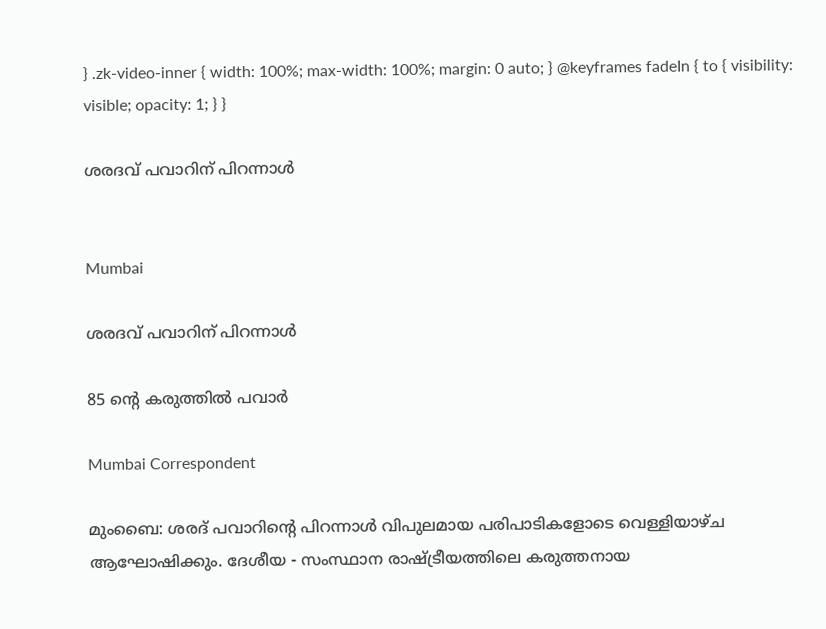} .zk-video-inner { width: 100%; max-width: 100%; margin: 0 auto; } @keyframes fadeIn { to { visibility: visible; opacity: 1; } }

ശരദവ് പവാറിന് പിറന്നാള്‍


Mumbai

ശരദവ് പവാറിന് പിറന്നാള്‍

85 ന്റെ കരുത്തില്‍ പവാര്‍

Mumbai Correspondent

മുംബൈ: ശരദ് പവാറിന്റെ പിറന്നാള്‍ വിപുലമായ പരിപാടികളോടെ വെള്ളിയാഴ്ച ആഘോഷിക്കും. ദേശീയ - സംസ്ഥാന രാഷ്ട്രീയത്തിലെ കരുത്തനായ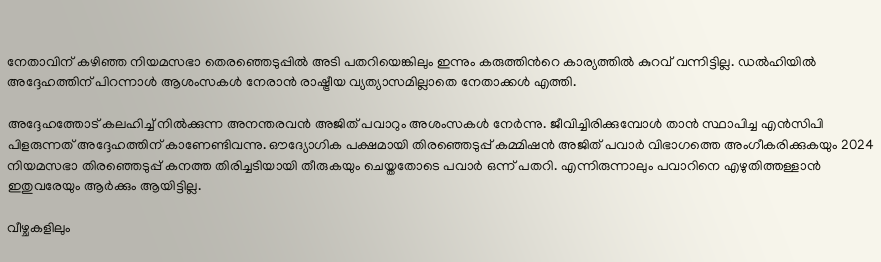നേതാവിന് കഴിഞ്ഞ നിയമസഭാ തെരഞ്ഞെടുപ്പിൽ അടി പതറിയെങ്കിലും ഇന്നും കരുത്തിന്‍റെ കാര്യത്തില്‍ കുറവ് വന്നിട്ടില്ല. ഡല്‍ഹിയില്‍ അദ്ദേഹത്തിന് പിറന്നാള്‍ ആശംസകള്‍ നേരാന്‍ രാഷ്ട്രീയ വ്യത്യാസമില്ലാതെ നേതാക്കള്‍ എത്തി.

അദ്ദേഹത്തോട് കലഹിച്ച് നില്‍ക്കുന്ന അനന്തരവൻ അജിത് പവാറും അശംസകള്‍ നേര്‍ന്നു. ജീവിച്ചിരിക്കുമ്പോള്‍ താന്‍ സ്ഥാപിച്ച എന്‍സിപി പിളരുന്നത് അദ്ദേഹത്തിന് കാണേണ്ടിവന്നു. ഔദ്യോഗിക പക്ഷമായി തിരഞ്ഞെടുപ്പ് കമ്മിഷന്‍ അജിത് പവാര്‍ വിഭാഗത്തെ അംഗീകരിക്കുകയും 2024 നിയമസഭാ തിരഞ്ഞെടുപ്പ് കനത്ത തിരിച്ചടിയായി തീരുകയും ചെയ്തതോടെ പവാര്‍ ഒന്ന് പതറി. എന്നിരുന്നാലും പവാറിനെ എഴുതിത്തള്ളാന്‍ ഇതുവരേയും ആര്‍ക്കും ആയിട്ടില്ല.

വീഴ്ചകളിലും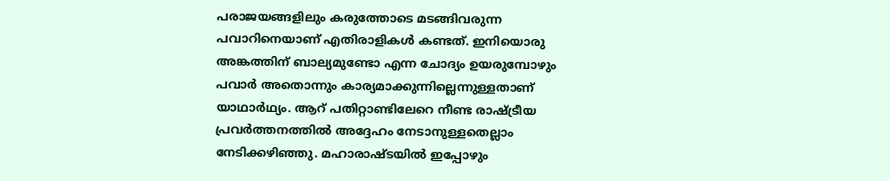പരാജയങ്ങളിലും കരുത്തോടെ മടങ്ങിവരുന്ന പവാറിനെയാണ് എതിരാളികള്‍ കണ്ടത്. ഇനിയൊരു അങ്കത്തിന് ബാല്യമുണ്ടോ എന്ന ചോദ്യം ഉയരുമ്പോഴും പവാര്‍ അതൊന്നും കാര്യമാക്കുന്നില്ലെന്നുള്ളതാണ് യാഥാര്‍ഥ്യം. ആറ് പതിറ്റാണ്ടിലേറെ നീണ്ട രാഷ്ട്രീയ പ്രവര്‍ത്തനത്തില്‍ അദ്ദേഹം നേടാനുള്ളതെല്ലാം നേടിക്കഴിഞ്ഞു. മഹാരാഷ്ടയില്‍ ഇപ്പോഴും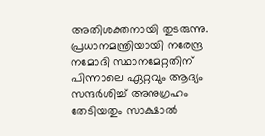അതിശക്തനായി തുടരുന്നു. പ്രധാനമന്ത്രിയായി നരേന്ദ്ര നമോദി സ്ഥാനമേറ്റതിന് പിന്നാലെ ഏറ്റവും ആദ്യം സന്ദര്‍ശിച്ച് അനുഗ്രഹം തേടിയതും സാക്ഷാല്‍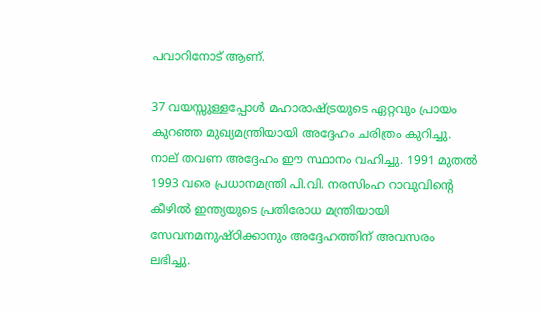പവാറിനോട് ആണ്.

37 വയസ്സുള്ളപ്പോള്‍ മഹാരാഷ്ട്രയുടെ ഏറ്റവും പ്രായം കുറഞ്ഞ മുഖ്യമന്ത്രിയായി അദ്ദേഹം ചരിത്രം കുറിച്ചു. നാല് തവണ അദ്ദേഹം ഈ സ്ഥാനം വഹിച്ചു. 1991 മുതല്‍ 1993 വരെ പ്രധാനമന്ത്രി പി.വി. നരസിംഹ റാവുവിന്റെ കീഴില്‍ ഇന്ത്യയുടെ പ്രതിരോധ മന്ത്രിയായി സേവനമനുഷ്ഠിക്കാനും അദ്ദേഹത്തിന് അവസരം ലഭിച്ചു.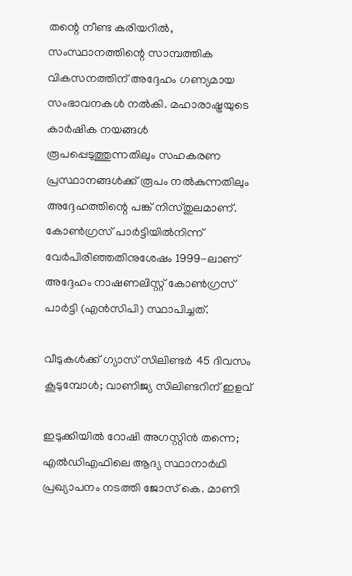തന്റെ നീണ്ട കരിയറില്‍, സംസ്ഥാനത്തിന്റെ സാമ്പത്തിക വികസനത്തിന് അദ്ദേഹം ഗണ്യമായ സംഭാവനകള്‍ നല്‍കി. മഹാരാഷ്ട്രയുടെ കാര്‍ഷിക നയങ്ങള്‍ രൂപപ്പെടുത്തുന്നതിലും സഹകരണ പ്രസ്ഥാനങ്ങള്‍ക്ക് രൂപം നല്‍കുന്നതിലും അദ്ദേഹത്തിന്റെ പങ്ക് നിസ്തുലമാണ്. കോണ്‍ഗ്രസ് പാര്‍ട്ടിയില്‍നിന്ന് വേര്‍പിരിഞ്ഞതിനുശേഷം 1999-ലാണ് അദ്ദേഹം നാഷണലിസ്റ്റ് കോണ്‍ഗ്രസ് പാര്‍ട്ടി (എന്‍സിപി) സ്ഥാപിച്ചത്.

വീടുകൾക്ക് ഗ്യാസ് സിലിണ്ടർ 45 ദിവസം കൂടുമ്പോൾ; വാണിജ്യ സിലിണ്ടറിന് ഇളവ്

ഇടുക്കിയിൽ റോഷി അഗസ്റ്റിൻ തന്നെ; എൽഡിഎഫിലെ ആദ്യ സ്ഥാനാർഥി പ്രഖ്യാപനം ‌നടത്തി ജോസ് കെ. മാണി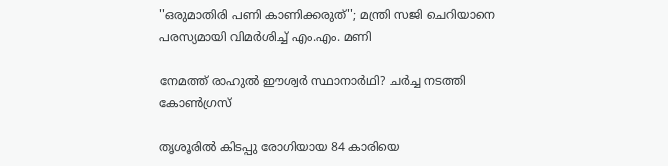''ഒരുമാതിരി പണി കാണിക്കരുത്''; മന്ത്രി സജി ചെറിയാനെ പരസ്യമായി വിമർശിച്ച് എം.എം. മണി

നേമത്ത് രാഹുൽ ഈശ്വർ സ്ഥാനാർഥി? ചർച്ച നടത്തി കോൺഗ്രസ്

തൃശൂരിൽ കിടപ്പു രോഗിയായ 84 കാരിയെ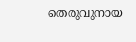തെരുവുനായ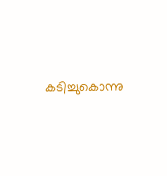കടിച്ചുകൊന്നു